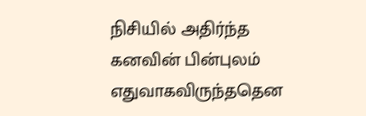நிசியில் அதிர்ந்த
கனவின் பின்புலம்
எதுவாகவிருந்ததென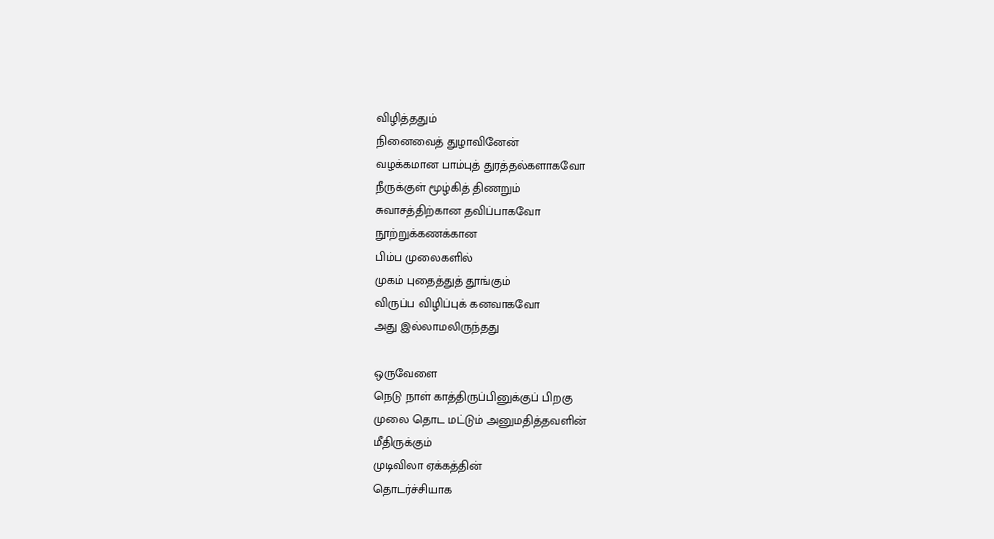விழித்ததும்
நினைவைத் துழாவினேன்
வழக்கமான பாம்புத் துரத்தல்களாகவோ
நீருக்குள் மூழ்கித் திணறும்
சுவாசத்திற்கான தவிப்பாகவோ
நூற்றுக்கணக்கான
பிம்ப முலைகளில்
முகம் புதைத்துத் தூங்கும்
விருப்ப விழிப்புக் கனவாகவோ
அது இல்லாமலிருந்தது

ஒருவேளை
நெடு நாள் காத்திருப்பினுக்குப் பிறகு
முலை தொட மட்டும் அனுமதித்தவளின்
மீதிருக்கும்
முடிவிலா ஏக்கத்தின்
தொடர்ச்சியாக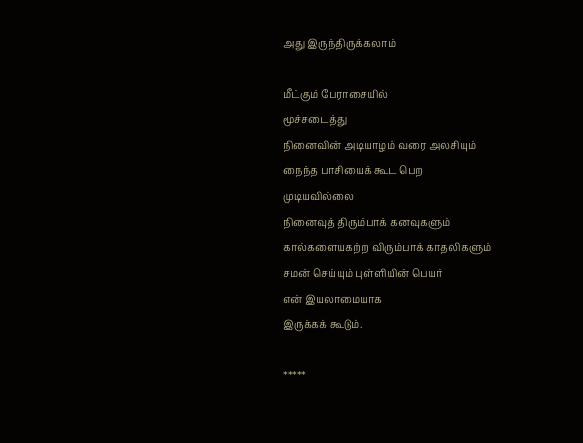அது இருந்திருக்கலாம்

மீட்கும் பேராசையில்
மூச்சடைத்து
நினைவின் அடியாழம் வரை அலசியும்
நைந்த பாசியைக் கூட பெற
முடியவில்லை
நினைவுத் திரும்பாக் கனவுகளும்
கால்களையகற்ற விரும்பாக் காதலிகளும்
சமன் செய்யும் புள்ளியின் பெயர்
என் இயலாமையாக
இருக்கக் கூடும்.

*****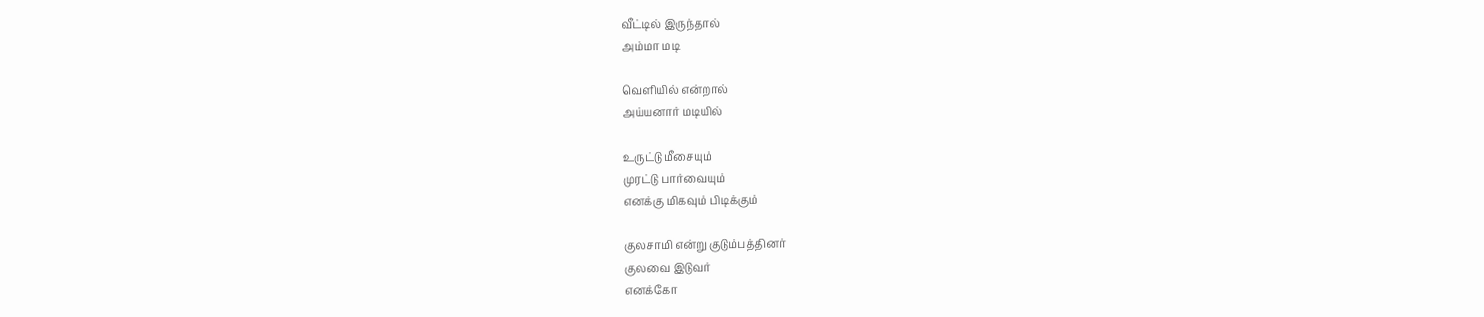வீட்டில் இருந்தால்
அம்மா மடி

வெளியில் என்றால்
அய்யனார் மடியில்

உருட்டு மீசையும்
முரட்டு பார்வையும்
எனக்கு மிகவும் பிடிக்கும்

குலசாமி என்று குடும்பத்தினர்
குலவை இடுவர்
எனக்கோ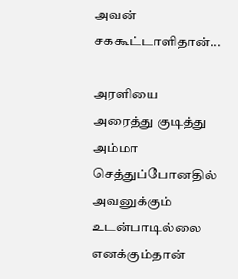அவன்
சககூட்டாளிதான்...

அரளியை அரைத்து குடித்து
அம்மா செத்துப்போனதில்
அவனுக்கும் உடன்பாடில்லை
எனக்கும்தான்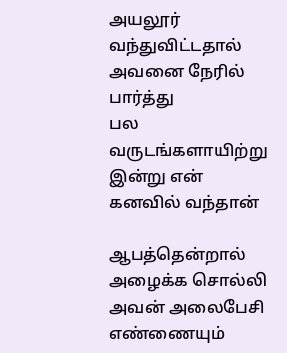அயலூர் வந்துவிட்டதால்
அவனை நேரில் பார்த்து
பல வருடங்களாயிற்று
இன்று என் கனவில் வந்தான்

ஆபத்தென்றால்
அழைக்க சொல்லி
அவன் அலைபேசி
எண்ணையும்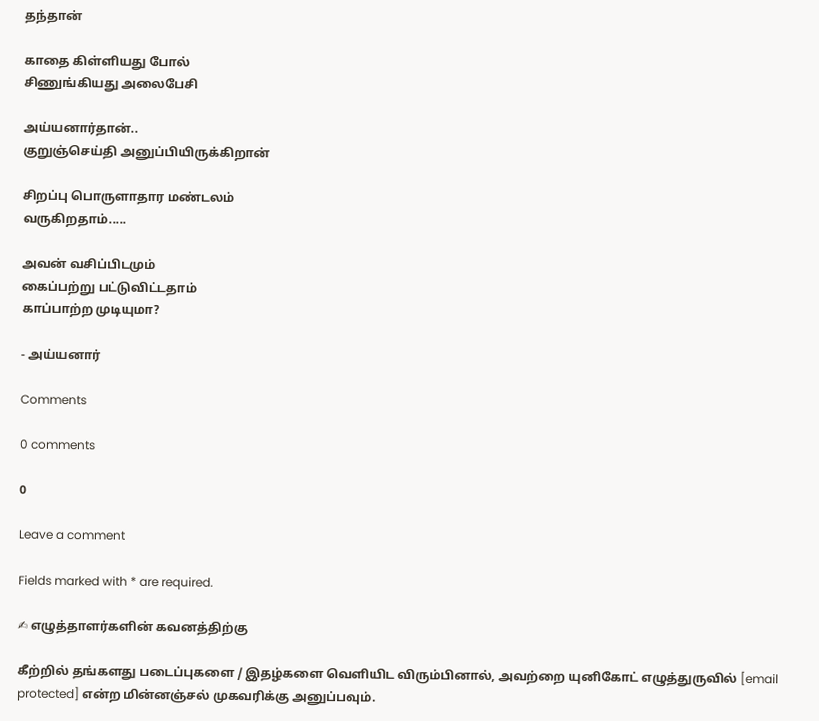தந்தான்

காதை கிள்ளியது போல்
சிணுங்கியது அலைபேசி

அய்யனார்தான்..
குறுஞ்செய்தி அனுப்பியிருக்கிறான்

சிறப்பு பொருளாதார மண்டலம்
வருகிறதாம்.....

அவன் வசிப்பிடமும்
கைப்பற்று பட்டுவிட்டதாம்
காப்பாற்ற முடியுமா?

- அய்யனார்

Comments

0 comments

0

Leave a comment

Fields marked with * are required.

✍ எழுத்தாளர்களின் கவனத்திற்கு

கீற்றில் தங்களது படைப்புகளை / இதழ்களை வெளியிட விரும்பினால், அவற்றை யுனிகோட் எழுத்துருவில் [email protected] என்ற மின்னஞ்சல் முகவரிக்கு அனுப்பவும்.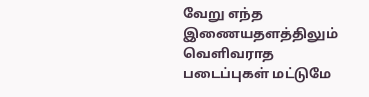வேறு எந்த இணையதளத்திலும் வெளிவராத படைப்புகள் மட்டுமே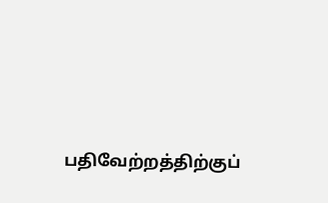பதிவேற்றத்திற்குப்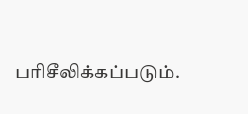பரிசீலிக்கப்படும்.